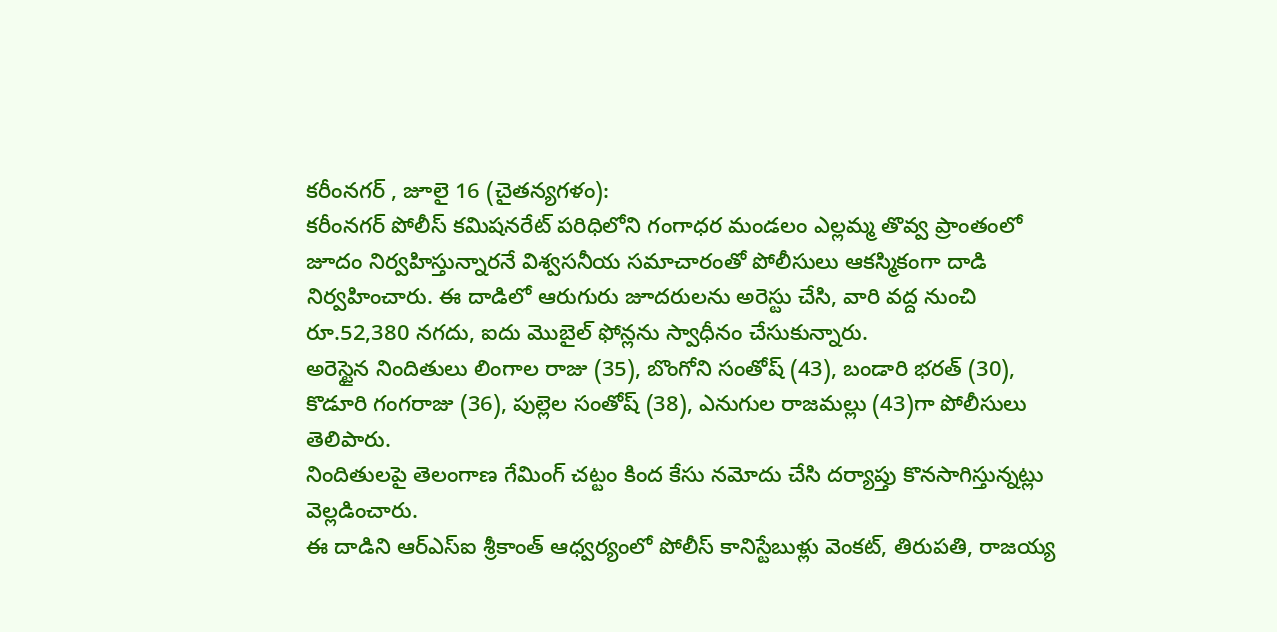కరీంనగర్ , జూలై 16 (చైతన్యగళం):
కరీంనగర్ పోలీస్ కమిషనరేట్ పరిధిలోని గంగాధర మండలం ఎల్లమ్మ తొవ్వ ప్రాంతంలో జూదం నిర్వహిస్తున్నారనే విశ్వసనీయ సమాచారంతో పోలీసులు ఆకస్మికంగా దాడి నిర్వహించారు. ఈ దాడిలో ఆరుగురు జూదరులను అరెస్టు చేసి, వారి వద్ద నుంచి రూ.52,380 నగదు, ఐదు మొబైల్ ఫోన్లను స్వాధీనం చేసుకున్నారు.
అరెస్టైన నిందితులు లింగాల రాజు (35), బొంగోని సంతోష్ (43), బండారి భరత్ (30), కొడూరి గంగరాజు (36), పుల్లెల సంతోష్ (38), ఎనుగుల రాజమల్లు (43)గా పోలీసులు తెలిపారు.
నిందితులపై తెలంగాణ గేమింగ్ చట్టం కింద కేసు నమోదు చేసి దర్యాప్తు కొనసాగిస్తున్నట్లు వెల్లడించారు.
ఈ దాడిని ఆర్ఎస్ఐ శ్రీకాంత్ ఆధ్వర్యంలో పోలీస్ కానిస్టేబుళ్లు వెంకట్, తిరుపతి, రాజయ్య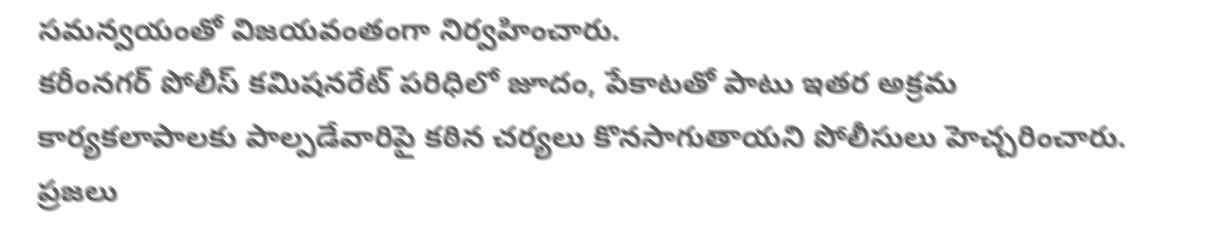సమన్వయంతో విజయవంతంగా నిర్వహించారు.
కరీంనగర్ పోలీస్ కమిషనరేట్ పరిధిలో జూదం, పేకాటతో పాటు ఇతర అక్రమ కార్యకలాపాలకు పాల్పడేవారిపై కఠిన చర్యలు కొనసాగుతాయని పోలీసులు హెచ్చరించారు. ప్రజలు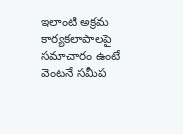ఇలాంటి అక్రమ కార్యకలాపాలపై సమాచారం ఉంటే వెంటనే సమీప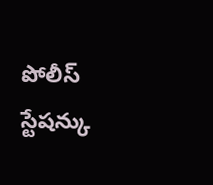పోలీస్ స్టేషన్కు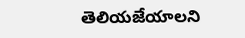తెలియజేయాలని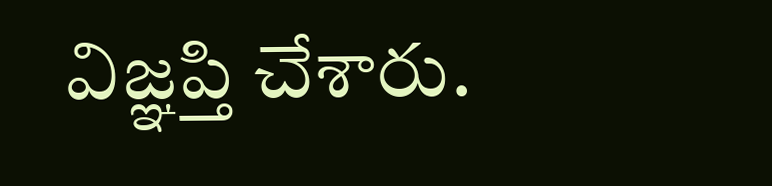విజ్ఞప్తి చేశారు.